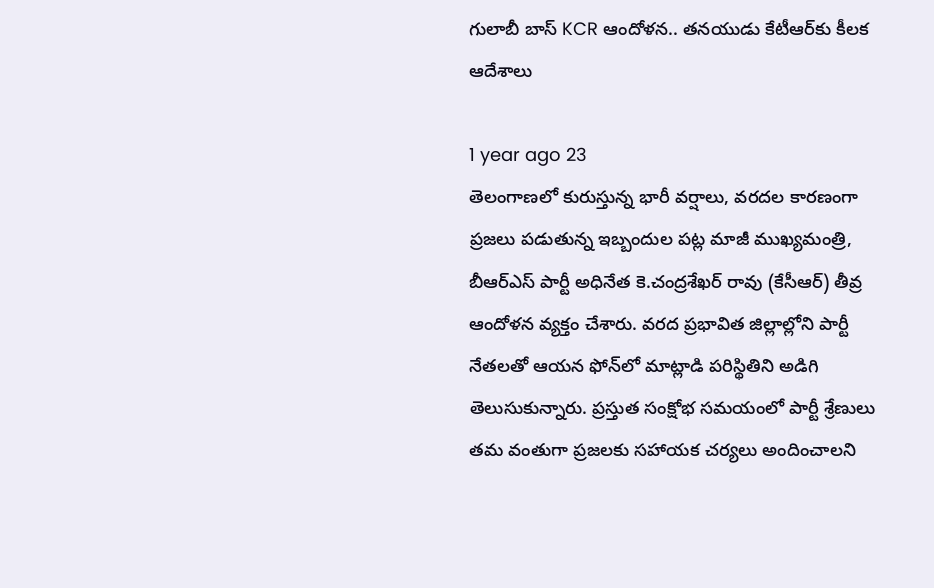గులాబీ బాస్ KCR ఆందోళన.. తనయుడు కేటీఆర్‌కు కీలక ఆదేశాలు

1 year ago 23
తెలంగాణలో కురుస్తున్న భారీ వర్షాలు, వరదల కారణంగా ప్రజలు పడుతున్న ఇబ్బందుల పట్ల మాజీ ముఖ్యమంత్రి, బీఆర్ఎస్ పార్టీ అధినేత కె.చంద్రశేఖర్ రావు (కేసీఆర్) తీవ్ర ఆందోళన వ్యక్తం చేశారు. వరద ప్రభావిత జిల్లాల్లోని పార్టీ నేతలతో ఆయన ఫోన్‌లో మాట్లాడి పరిస్థితిని అడిగి తెలుసుకున్నారు. ప్రస్తుత సంక్షోభ సమయంలో పార్టీ శ్రేణులు తమ వంతుగా ప్రజలకు సహాయక చర్యలు అందించాలని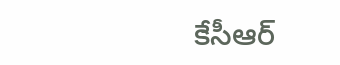కేసీఆర్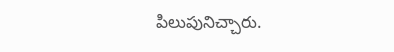పిలుపునిచ్చారు.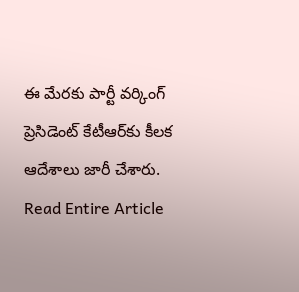ఈ మేరకు పార్టీ వర్కింగ్ ప్రెసిడెంట్ కేటీఆర్‌కు కీలక ఆదేశాలు జారీ చేశారు.
Read Entire Article